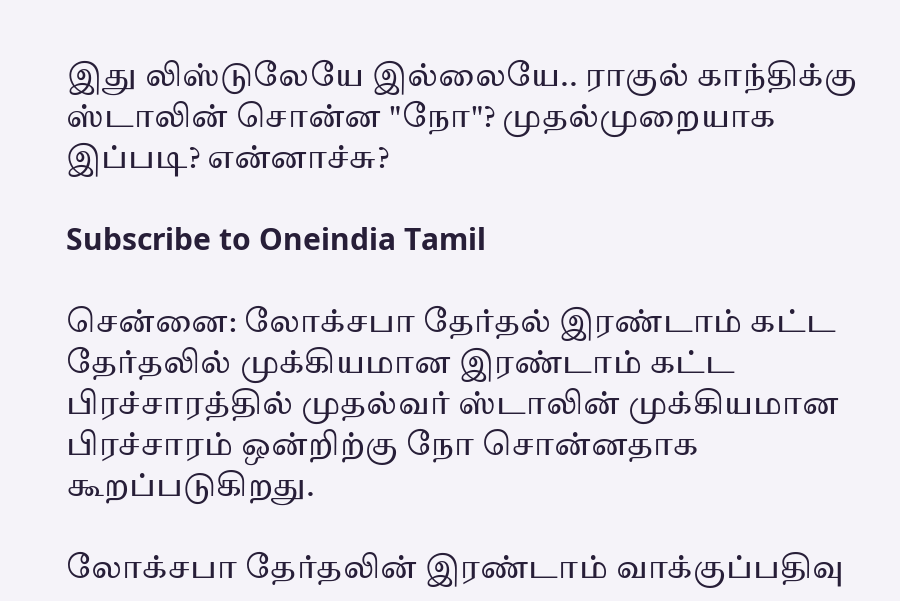இது லிஸ்டுலேயே இல்லையே.. ராகுல் காந்திக்கு ஸ்டாலின் சொன்ன "நோ"? முதல்முறையாக இப்படி? என்னாச்சு?

Subscribe to Oneindia Tamil

சென்னை: லோக்சபா தேர்தல் இரண்டாம் கட்ட தேர்தலில் முக்கியமான இரண்டாம் கட்ட பிரச்சாரத்தில் முதல்வர் ஸ்டாலின் முக்கியமான பிரச்சாரம் ஒன்றிற்கு நோ சொன்னதாக கூறப்படுகிறது.

லோக்சபா தேர்தலின் இரண்டாம் வாக்குப்பதிவு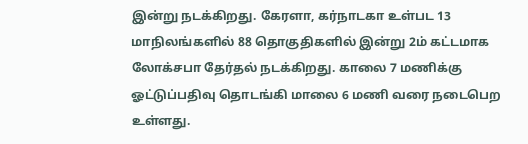இன்று நடக்கிறது. கேரளா, கர்நாடகா உள்பட 13 மாநிலங்களில் 88 தொகுதிகளில் இன்று 2ம் கட்டமாக லோக்சபா தேர்தல் நடக்கிறது. காலை 7 மணிக்கு ஓட்டுப்பதிவு தொடங்கி மாலை 6 மணி வரை நடைபெற உள்ளது.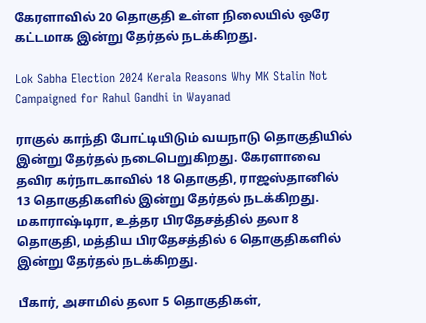கேரளாவில் 20 தொகுதி உள்ள நிலையில் ஒரே கட்டமாக இன்று தேர்தல் நடக்கிறது.

Lok Sabha Election 2024 Kerala Reasons Why MK Stalin Not Campaigned for Rahul Gandhi in Wayanad

ராகுல் காந்தி போட்டியிடும் வயநாடு தொகுதியில் இன்று தேர்தல் நடைபெறுகிறது. கேரளாவை தவிர கர்நாடகாவில் 18 தொகுதி, ராஜஸ்தானில் 13 தொகுதிகளில் இன்று தேர்தல் நடக்கிறது. மகாராஷ்டிரா, உத்தர பிரதேசத்தில் தலா 8 தொகுதி, மத்திய பிரதேசத்தில் 6 தொகுதிகளில் இன்று தேர்தல் நடக்கிறது.

பீகார், அசாமில் தலா 5 தொகுதிகள்,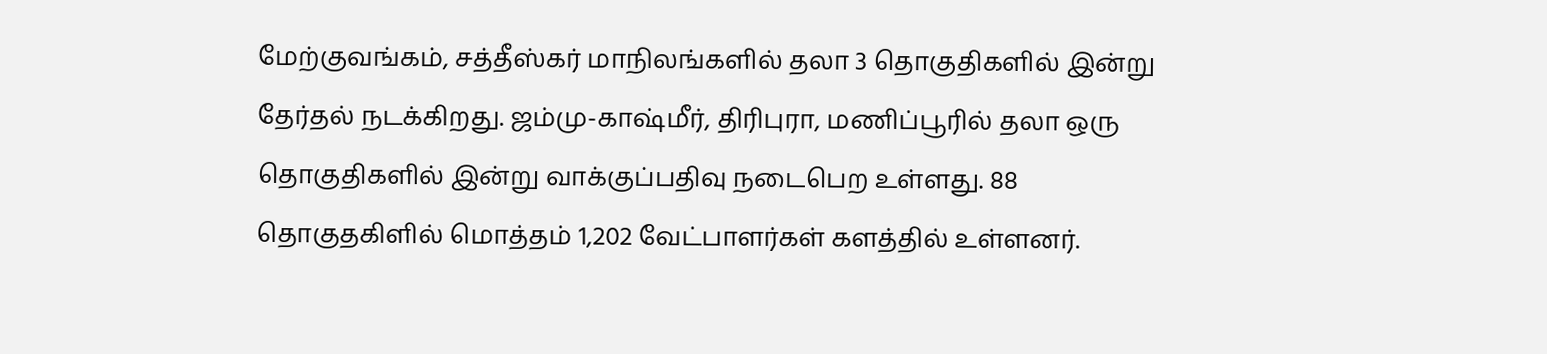மேற்குவங்கம், சத்தீஸ்கர் மாநிலங்களில் தலா 3 தொகுதிகளில் இன்று தேர்தல் நடக்கிறது. ஜம்மு-காஷ்மீர், திரிபுரா, மணிப்பூரில் தலா ஒரு தொகுதிகளில் இன்று வாக்குப்பதிவு நடைபெற உள்ளது. 88 தொகுதகிளில் மொத்தம் 1,202 வேட்பாளர்கள் களத்தில் உள்ளனர்.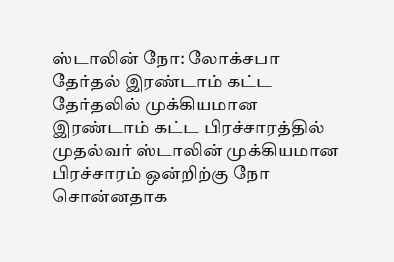ஸ்டாலின் நோ: லோக்சபா தேர்தல் இரண்டாம் கட்ட தேர்தலில் முக்கியமான இரண்டாம் கட்ட பிரச்சாரத்தில் முதல்வர் ஸ்டாலின் முக்கியமான பிரச்சாரம் ஒன்றிற்கு நோ சொன்னதாக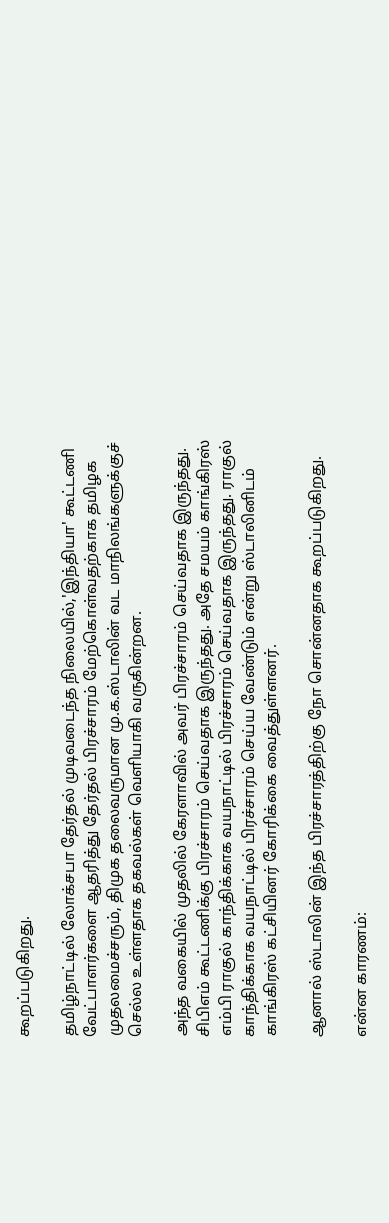கூறப்படுகிறது.

தமிழ்நாட்டில் லோக்சபா தேர்தல் முடிவடைந்த நிலையில்,'இந்தியா' கூட்டணி வேட்பாளர்களை ஆதரித்து தேர்தல் பிரச்சாரம் மேற்கொள்வதற்காக தமிழக முதலமைச்சரும், திமுக தலைவருமான மு.க.ஸ்டாலின் வட மாநிலங்களுக்குச் செல்ல உள்ளதாக தகவல்கள் வெளியாகி வருகின்றன.

அந்த வகையில் முதலில் கேரளாவில் அவர் பிரச்சாரம் செய்வதாக இருந்தது. சிபிஎம் கூட்டணிக்கு பிரச்சாரம் செய்வதாக இருந்தது. அதே சமயம் காங்கிரஸ் எம்பி ராகுல் காந்திக்காக வயநாட்டில் பிரச்சாரம் செய்வதாக இருந்தது. ராகுல் காந்திக்காக வயநாட்டில் பிரச்சாரம் செய்ய வேண்டும் என்று ஸ்டாலினிடம் காங்கிரஸ் கட்சியினர் கோரிக்கை வைத்துள்ளனர்.

ஆனால் ஸ்டாலின் இந்த பிரச்சாரத்திற்கு நோ சொன்னதாக கூறப்படுகிறது.

என்ன காரணம்: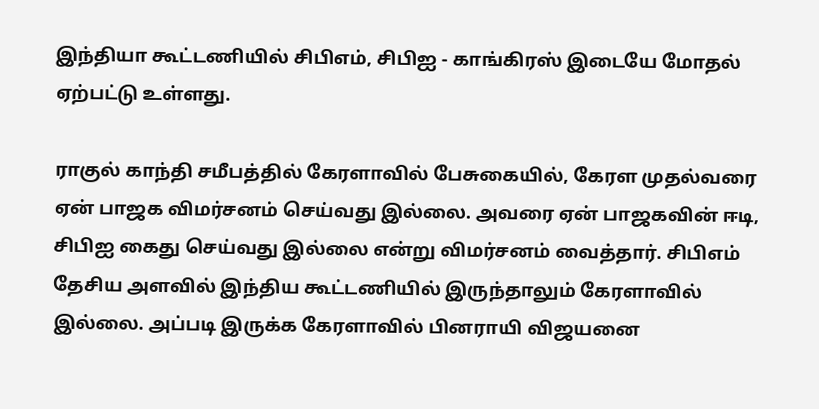இந்தியா கூட்டணியில் சிபிஎம், சிபிஐ - காங்கிரஸ் இடையே மோதல் ஏற்பட்டு உள்ளது.

ராகுல் காந்தி சமீபத்தில் கேரளாவில் பேசுகையில், கேரள முதல்வரை ஏன் பாஜக விமர்சனம் செய்வது இல்லை. அவரை ஏன் பாஜகவின் ஈடி, சிபிஐ கைது செய்வது இல்லை என்று விமர்சனம் வைத்தார். சிபிஎம் தேசிய அளவில் இந்திய கூட்டணியில் இருந்தாலும் கேரளாவில் இல்லை. அப்படி இருக்க கேரளாவில் பினராயி விஜயனை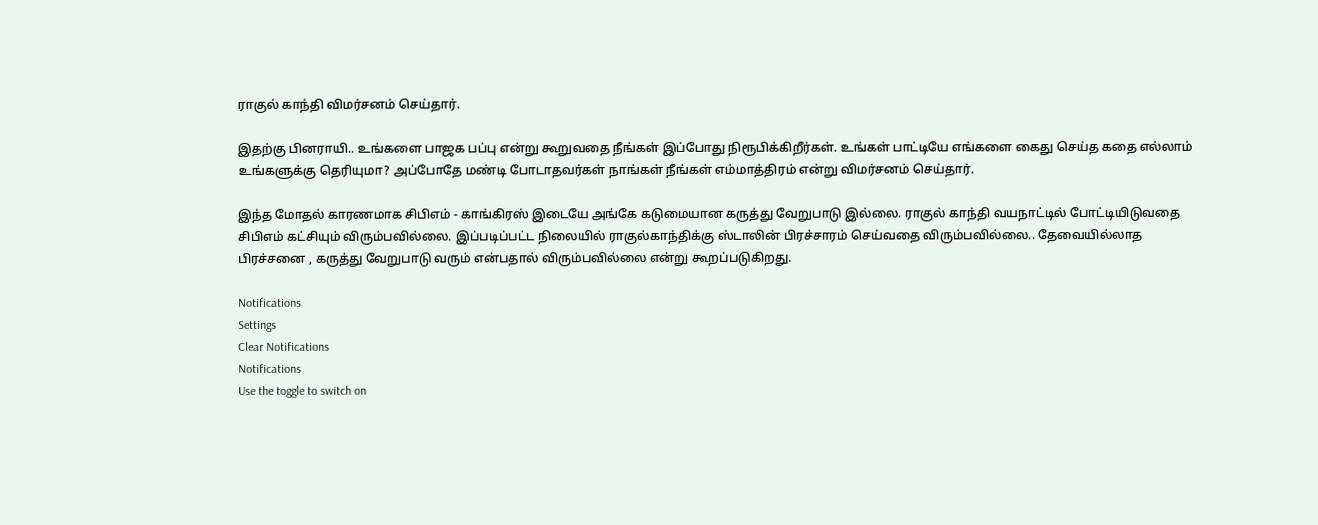ராகுல் காந்தி விமர்சனம் செய்தார்.

இதற்கு பினராயி.. உங்களை பாஜக பப்பு என்று கூறுவதை நீங்கள் இப்போது நிரூபிக்கிறீர்கள். உங்கள் பாட்டியே எங்களை கைது செய்த கதை எல்லாம் உங்களுக்கு தெரியுமா? அப்போதே மண்டி போடாதவர்கள் நாங்கள் நீங்கள் எம்மாத்திரம் என்று விமர்சனம் செய்தார்.

இந்த மோதல் காரணமாக சிபிஎம் - காங்கிரஸ் இடையே அங்கே கடுமையான கருத்து வேறுபாடு இல்லை. ராகுல் காந்தி வயநாட்டில் போட்டியிடுவதை சிபிஎம் கட்சியும் விரும்பவில்லை. இப்படிப்பட்ட நிலையில் ராகுல்காந்திக்கு ஸ்டாலின் பிரச்சாரம் செய்வதை விரும்பவில்லை.. தேவையில்லாத பிரச்சனை , கருத்து வேறுபாடு வரும் என்பதால் விரும்பவில்லை என்று கூறப்படுகிறது.

Notifications
Settings
Clear Notifications
Notifications
Use the toggle to switch on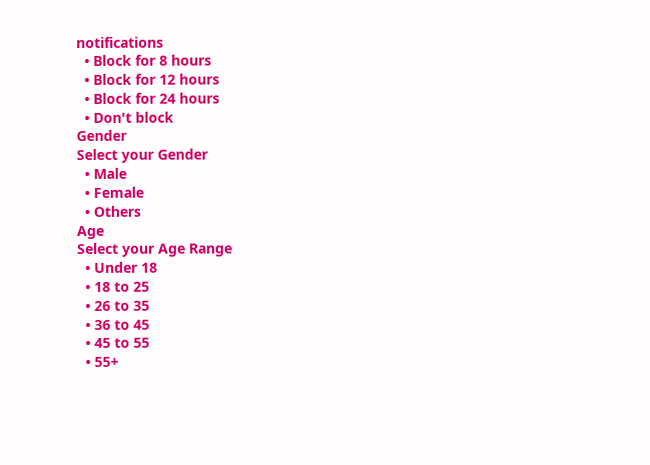notifications
  • Block for 8 hours
  • Block for 12 hours
  • Block for 24 hours
  • Don't block
Gender
Select your Gender
  • Male
  • Female
  • Others
Age
Select your Age Range
  • Under 18
  • 18 to 25
  • 26 to 35
  • 36 to 45
  • 45 to 55
  • 55+